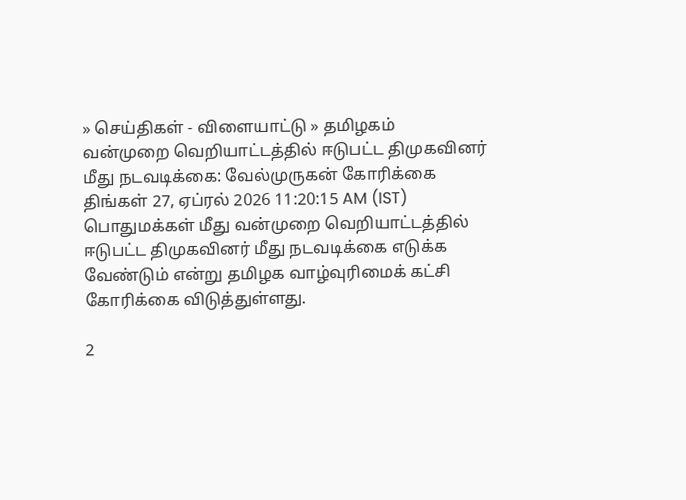» செய்திகள் - விளையாட்டு » தமிழகம்
வன்முறை வெறியாட்டத்தில் ஈடுபட்ட திமுகவினர் மீது நடவடிக்கை: வேல்முருகன் கோரிக்கை
திங்கள் 27, ஏப்ரல் 2026 11:20:15 AM (IST)
பொதுமக்கள் மீது வன்முறை வெறியாட்டத்தில் ஈடுபட்ட திமுகவினர் மீது நடவடிக்கை எடுக்க வேண்டும் என்று தமிழக வாழ்வுரிமைக் கட்சி கோரிக்கை விடுத்துள்ளது.

2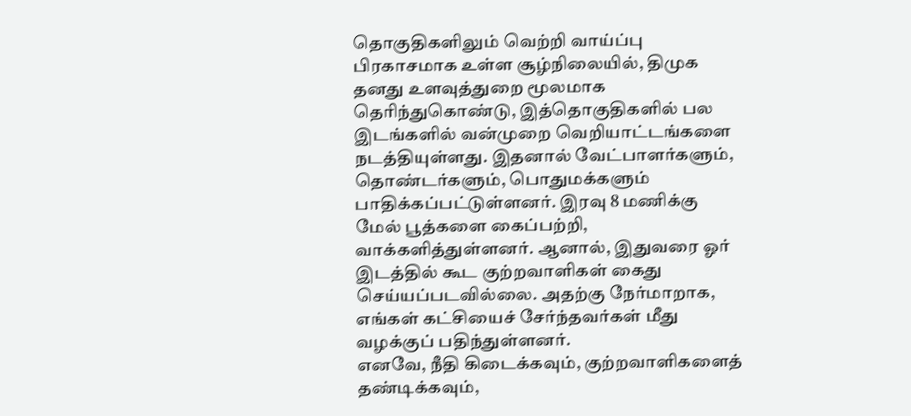தொகுதிகளிலும் வெற்றி வாய்ப்பு பிரகாசமாக உள்ள சூழ்நிலையில், திமுக தனது உளவுத்துறை மூலமாக தெரிந்துகொண்டு, இத்தொகுதிகளில் பல இடங்களில் வன்முறை வெறியாட்டங்களை நடத்தியுள்ளது. இதனால் வேட்பாளர்களும், தொண்டர்களும், பொதுமக்களும் பாதிக்கப்பட்டுள்ளனர். இரவு 8 மணிக்கு மேல் பூத்களை கைப்பற்றி, வாக்களித்துள்ளனர். ஆனால், இதுவரை ஓர் இடத்தில் கூட குற்றவாளிகள் கைது செய்யப்படவில்லை. அதற்கு நேர்மாறாக, எங்கள் கட்சியைச் சேர்ந்தவர்கள் மீது வழக்குப் பதிந்துள்ளனர்.
எனவே, நீதி கிடைக்கவும், குற்றவாளிகளைத் தண்டிக்கவும்,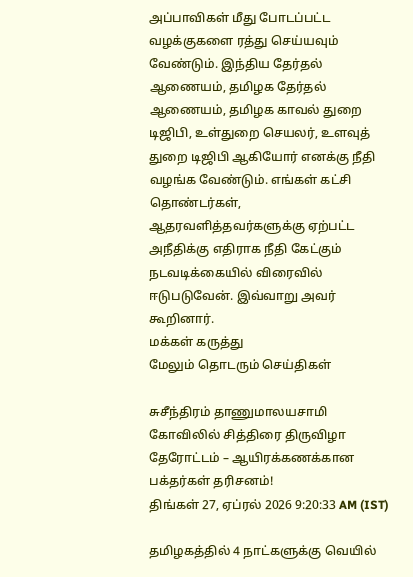அப்பாவிகள் மீது போடப்பட்ட வழக்குகளை ரத்து செய்யவும் வேண்டும். இந்திய தேர்தல் ஆணையம், தமிழக தேர்தல் ஆணையம், தமிழக காவல் துறை டிஜிபி, உள்துறை செயலர், உளவுத் துறை டிஜிபி ஆகியோர் எனக்கு நீதி வழங்க வேண்டும். எங்கள் கட்சி தொண்டர்கள், ஆதரவளித்தவர்களுக்கு ஏற்பட்ட அநீதிக்கு எதிராக நீதி கேட்கும் நடவடிக்கையில் விரைவில் ஈடுபடுவேன். இவ்வாறு அவர் கூறினார்.
மக்கள் கருத்து
மேலும் தொடரும் செய்திகள்

சுசீந்திரம் தாணுமாலயசாமி கோவிலில் சித்திரை திருவிழா தேரோட்டம் – ஆயிரக்கணக்கான பக்தர்கள் தரிசனம்!
திங்கள் 27, ஏப்ரல் 2026 9:20:33 AM (IST)

தமிழகத்தில் 4 நாட்களுக்கு வெயில்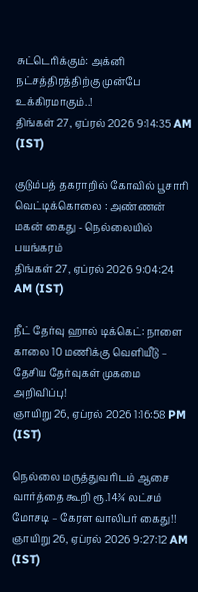சுட்டெரிக்கும்: அக்னி நட்சத்திரத்திற்கு முன்பே உக்கிரமாகும்..!
திங்கள் 27, ஏப்ரல் 2026 9:14:35 AM (IST)

குடும்பத் தகராறில் கோவில் பூசாரி வெட்டிக்கொலை : அண்ணன் மகன் கைது - நெல்லையில் பயங்கரம்
திங்கள் 27, ஏப்ரல் 2026 9:04:24 AM (IST)

நீட் தேர்வு ஹால் டிக்கெட்: நாளை காலை 10 மணிக்கு வெளியீடு – தேசிய தேர்வுகள் முகமை அறிவிப்பு!
ஞாயிறு 26, ஏப்ரல் 2026 1:16:58 PM (IST)

நெல்லை மருத்துவரிடம் ஆசை வார்த்தை கூறி ரூ.14¾ லட்சம் மோசடி – கேரள வாலிபர் கைது!!
ஞாயிறு 26, ஏப்ரல் 2026 9:27:12 AM (IST)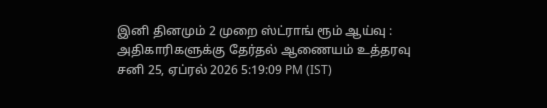இனி தினமும் 2 முறை ஸ்ட்ராங் ரூம் ஆய்வு : அதிகாரிகளுக்கு தேர்தல் ஆணையம் உத்தரவு
சனி 25, ஏப்ரல் 2026 5:19:09 PM (IST)